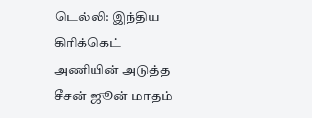டெல்லி: இந்திய கிரிக்கெட் அணியின் அடுத்த சீசன் ஜூன் மாதம்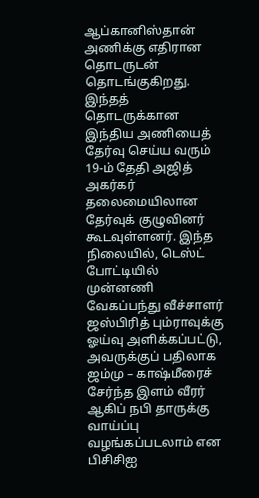ஆப்கானிஸ்தான் அணிக்கு எதிரான தொடருடன் தொடங்குகிறது. இந்தத் தொடருக்கான இந்திய அணியைத் தேர்வு செய்ய வரும் 19-ம் தேதி அஜித் அகர்கர் தலைமையிலான தேர்வுக் குழுவினர் கூடவுள்ளனர். இந்த நிலையில், டெஸ்ட் போட்டியில் முன்னணி வேகப்பந்து வீச்சாளர் ஜஸ்பிரித் பும்ராவுக்கு ஓய்வு அளிக்கப்பட்டு, அவருக்குப் பதிலாக ஜம்மு – காஷ்மீரைச் சேர்ந்த இளம் வீரர் ஆகிப் நபி தாருக்கு வாய்ப்பு வழங்கப்படலாம் என பிசிசிஐ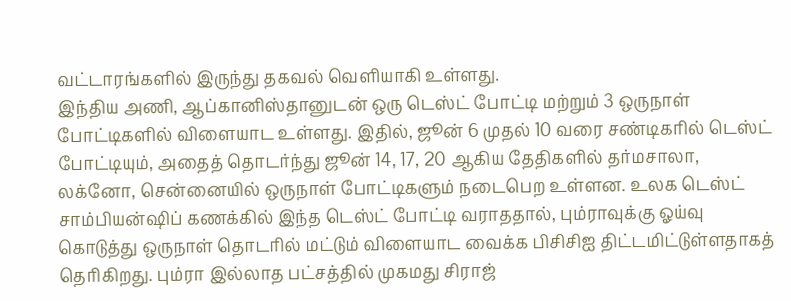வட்டாரங்களில் இருந்து தகவல் வெளியாகி உள்ளது.
இந்திய அணி, ஆப்கானிஸ்தானுடன் ஒரு டெஸ்ட் போட்டி மற்றும் 3 ஒருநாள் போட்டிகளில் விளையாட உள்ளது. இதில், ஜூன் 6 முதல் 10 வரை சண்டிகரில் டெஸ்ட் போட்டியும், அதைத் தொடர்ந்து ஜூன் 14, 17, 20 ஆகிய தேதிகளில் தர்மசாலா, லக்னோ, சென்னையில் ஒருநாள் போட்டிகளும் நடைபெற உள்ளன. உலக டெஸ்ட் சாம்பியன்ஷிப் கணக்கில் இந்த டெஸ்ட் போட்டி வராததால், பும்ராவுக்கு ஓய்வு கொடுத்து ஒருநாள் தொடரில் மட்டும் விளையாட வைக்க பிசிசிஐ திட்டமிட்டுள்ளதாகத் தெரிகிறது. பும்ரா இல்லாத பட்சத்தில் முகமது சிராஜ்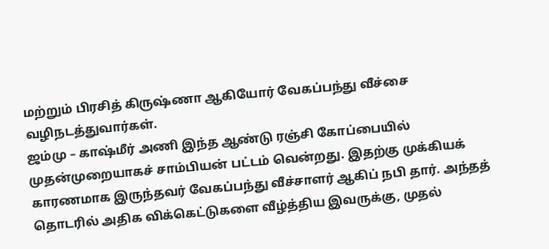மற்றும் பிரசித் கிருஷ்ணா ஆகியோர் வேகப்பந்து வீச்சை வழிநடத்துவார்கள்.
ஜம்மு – காஷ்மீர் அணி இந்த ஆண்டு ரஞ்சி கோப்பையில் முதன்முறையாகச் சாம்பியன் பட்டம் வென்றது. இதற்கு முக்கியக் காரணமாக இருந்தவர் வேகப்பந்து வீச்சாளர் ஆகிப் நபி தார். அந்தத் தொடரில் அதிக விக்கெட்டுகளை வீழ்த்திய இவருக்கு, முதல்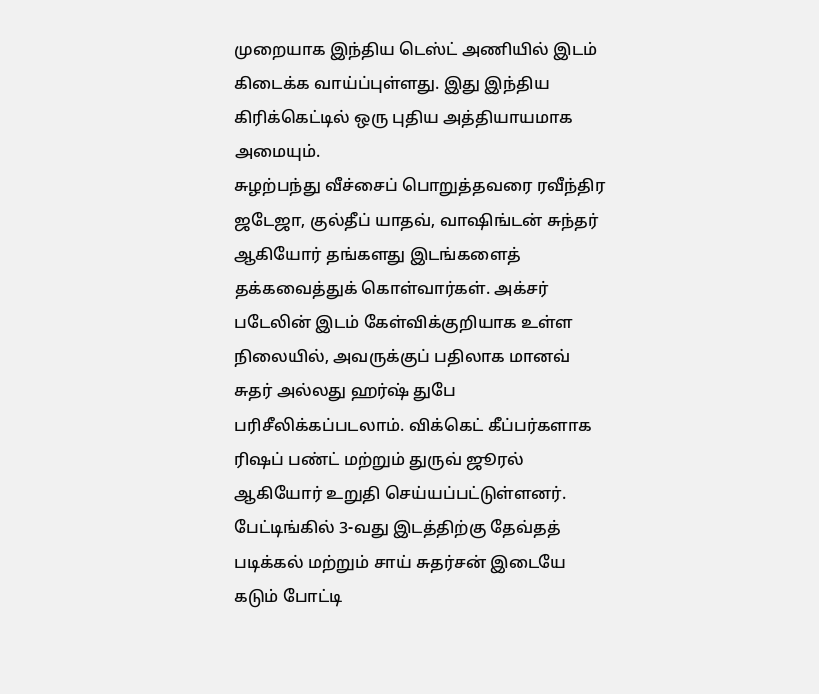முறையாக இந்திய டெஸ்ட் அணியில் இடம் கிடைக்க வாய்ப்புள்ளது. இது இந்திய கிரிக்கெட்டில் ஒரு புதிய அத்தியாயமாக அமையும்.
சுழற்பந்து வீச்சைப் பொறுத்தவரை ரவீந்திர ஜடேஜா, குல்தீப் யாதவ், வாஷிங்டன் சுந்தர் ஆகியோர் தங்களது இடங்களைத் தக்கவைத்துக் கொள்வார்கள். அக்சர் படேலின் இடம் கேள்விக்குறியாக உள்ள நிலையில், அவருக்குப் பதிலாக மானவ் சுதர் அல்லது ஹர்ஷ் துபே பரிசீலிக்கப்படலாம். விக்கெட் கீப்பர்களாக ரிஷப் பண்ட் மற்றும் துருவ் ஜூரல் ஆகியோர் உறுதி செய்யப்பட்டுள்ளனர். பேட்டிங்கில் 3-வது இடத்திற்கு தேவ்தத் படிக்கல் மற்றும் சாய் சுதர்சன் இடையே கடும் போட்டி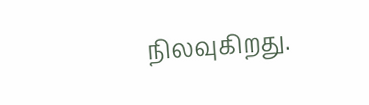நிலவுகிறது.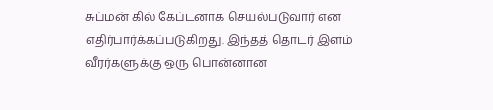சுப்மன் கில் கேப்டனாக செயல்படுவார் என எதிர்பார்க்கப்படுகிறது. இந்தத் தொடர் இளம் வீரர்களுக்கு ஒரு பொன்னான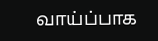வாய்ப்பாக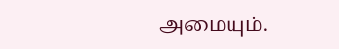அமையும்.